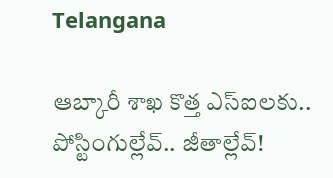Telangana

ఆబ్కారీ శాఖ కొత్త ఎస్‌ఐలకు.. పోస్టింగుల్లేవ్.. జీతాల్లేవ్‌!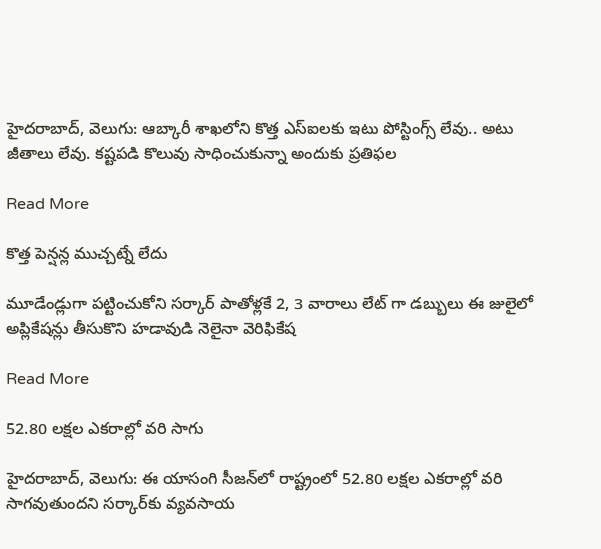హైదరాబాద్‌, వెలుగు: ఆబ్కారీ శాఖలోని కొత్త ఎస్‌ఐలకు ఇటు పోస్టింగ్స్ లేవు.. అటు జీతాలు లేవు. కష్టపడి కొలువు సాధించుకున్నా అందుకు ప్రతిఫల

Read More

కొత్త పెన్షన్ల ముచ్చట్నే లేదు

మూడేండ్లుగా పట్టించుకోని సర్కార్ పాతోళ్లకే 2, 3 వారాలు లేట్ గా డబ్బులు ఈ జులైలో అప్లికేషన్లు తీసుకొని హడావుడి నెలైనా వెరిఫికేష

Read More

52.80 లక్షల ఎకరాల్లో వరి సాగు

హైదరాబాద్, వెలుగు: ఈ యాసంగి సీజన్‌‌లో రాష్ట్రంలో 52.80 లక్షల ఎకరాల్లో వరి సాగవుతుందని సర్కార్‌‌‌‌కు వ్యవసాయ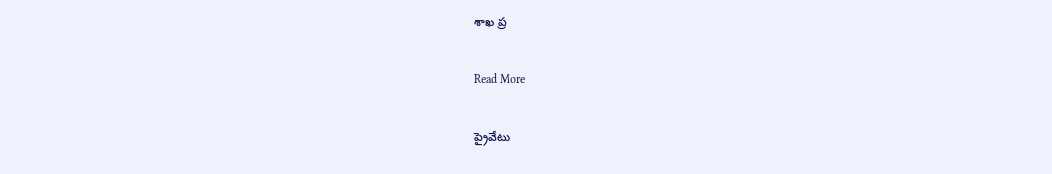శాఖ ప్ర

Read More

ప్రైవేటు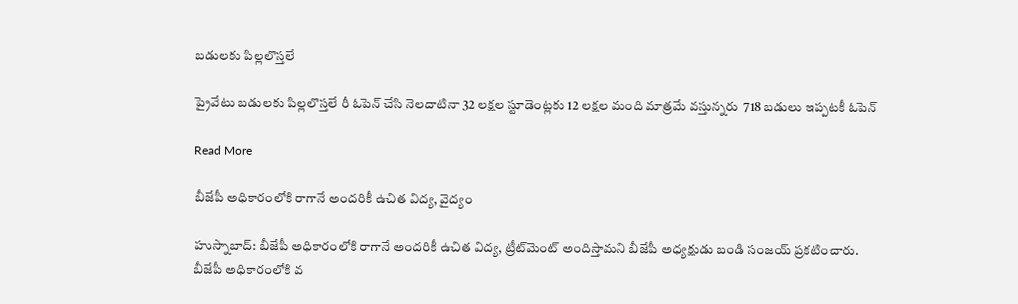బడులకు పిల్లలొస్తలే

ప్రైవేటు బడులకు పిల్లలొస్తలే రీ ఓపెన్ చేసి నెలదాటినా 32 లక్షల స్టూడెంట్లకు 12 లక్షల మంది మాత్రమే వస్తున్నరు  718 బడులు ఇప్పటకీ ఓపెన్

Read More

బీజేపీ అధికారంలోకి రాగానే అందరికీ ఉచిత విద్య, వైద్యం

హుస్నాబాద్: బీజేపీ అధికారంలోకి రాగానే అందరికీ ఉచిత విద్య, ట్రీట్‌మెంట్ అందిస్తామని బీజేపీ అధ్యక్షుడు బండి సంజయ్ ప్రకటించారు. బీజేపీ అధికారంలోకి వ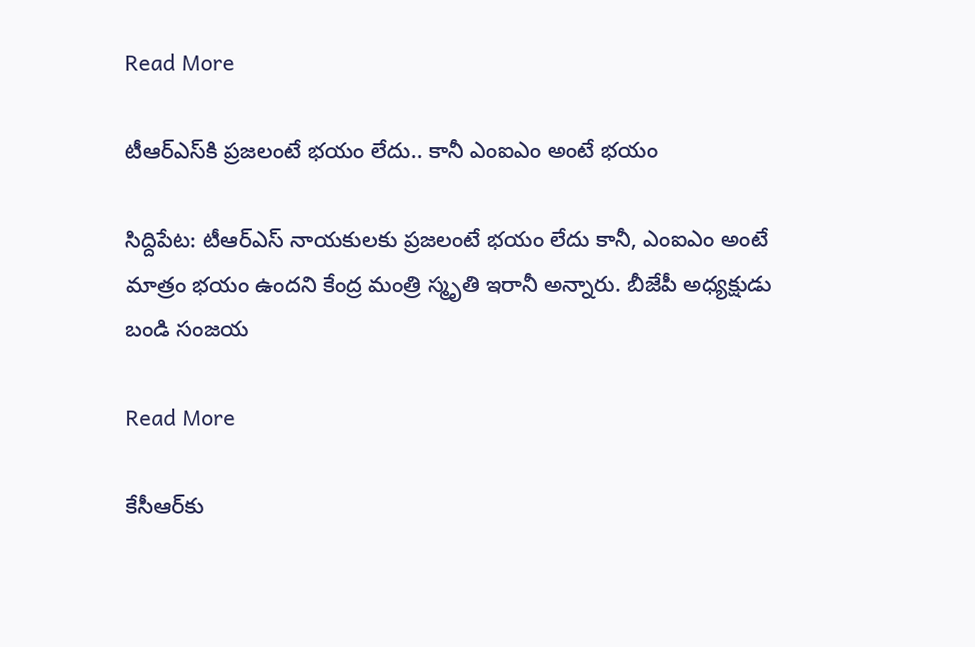Read More

టీఆర్ఎస్‌కి ప్రజలంటే భయం లేదు.. కానీ ఎంఐఎం అంటే భయం

సిద్దిపేట: టీఆర్ఎస్‌ నాయకులకు ప్రజలంటే భయం లేదు కానీ, ఎంఐఎం అంటే మాత్రం భయం ఉందని కేంద్ర మంత్రి స్మృతి ఇరానీ అన్నారు. బీజేపీ అధ్యక్షుడు బండి సంజయ

Read More

కేసీఆర్‌కు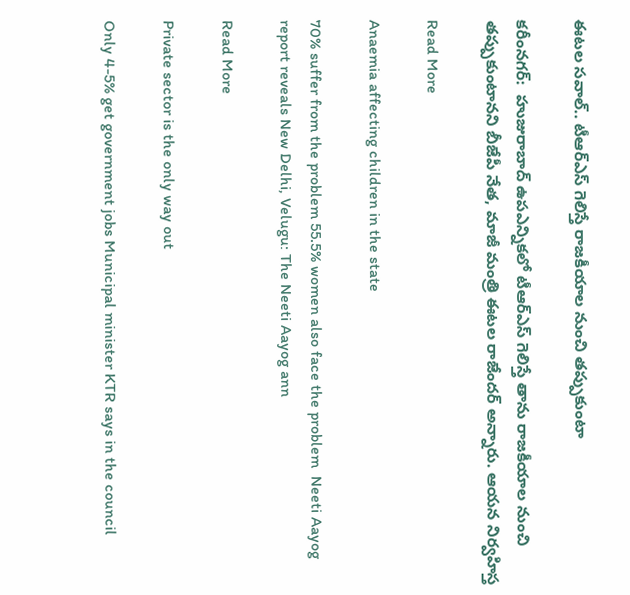ఈటల సవాల్.. టీఆర్ఎస్ గెలిస్తే రాజకీయాల నుంచి తప్పుకుంటా

కరీంనగర్:  హుజురాబాద్ ఉపఎన్నికలో టీఆర్ఎస్ గెలిస్తే తాను రాజకీయాల నుంచి తప్పుకుంటానని బీజేపీ నేత, మాజీ మంత్రి ఈటల రాజేందర్ అన్నారు. ఆయన నిర్వహిస్త

Read More

Anaemia affecting children in the state

70% suffer from the problem 55.5% women also face the problem  Neeti Aayog report reveals New Delhi, Velugu: The Neeti Aayog ann

Read More

Private sector is the only way out

Only 4-5% get government jobs Municipal minister KTR says in the council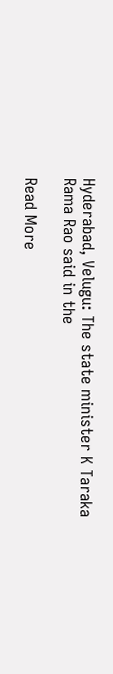Hyderabad, Velugu: The state minister K Taraka Rama Rao said in the

Read More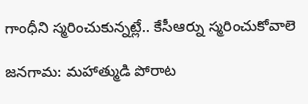గాంధీని స్మరించుకున్నట్లే.. కేసీఆర్ను స్మరించుకోవాలె

జనగామ: మహాత్ముడి పోరాట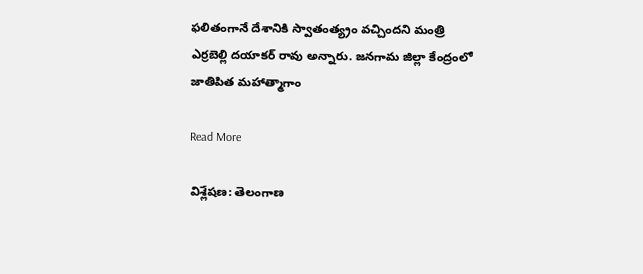ఫలితంగానే దేశానికి స్వాతంత్య్రం వచ్చిందని మంత్రి ఎర్రబెల్లి దయాకర్ రావు అన్నారు. జనగామ జిల్లా కేంద్రంలో జాతిపిత మహాత్మాగాం

Read More

విశ్లేషణ: తెలంగాణ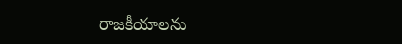రాజకీయాలను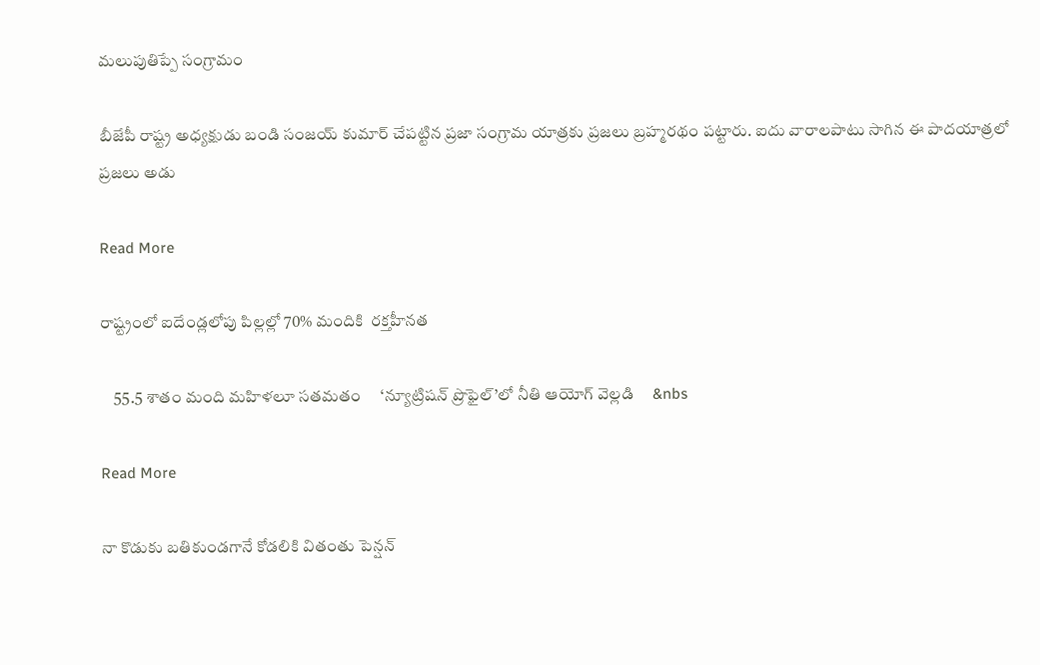మలుపుతిప్పే సంగ్రామం

బీజేపీ రాష్ట్ర అధ్యక్షుడు బండి సంజయ్ కుమార్ చేపట్టిన ప్రజా సంగ్రామ యాత్రకు ప్రజలు బ్రహ్మరథం పట్టారు. ఐదు వారాలపాటు సాగిన ఈ పాదయాత్రలో ప్రజలు అడు

Read More

రాష్ట్రంలో ఐదేండ్లలోపు పిల్లల్లో 70% మందికి  రక్తహీనత

    55.5 శాతం మంది మహిళలూ సతమతం     ‘న్యూట్రిషన్ ప్రొఫైల్’లో నీతి ఆయోగ్ వెల్లడి     &nbs

Read More

నా కొడుకు బతికుండగానే కోడలికి వితంతు పెన్షన్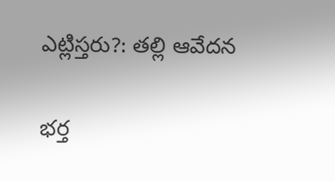ఎట్లిస్తరు?: తల్లి ఆవేదన

భర్త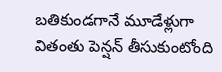బతికుండగానే మూడేళ్లుగా వితంతు పెన్షన్ తీసుకుంటోంది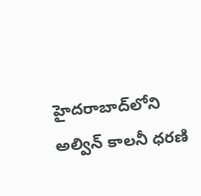హైదరాబాద్‌లోని అల్విన్ కాలనీ ధరణి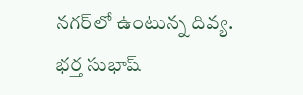నగర్‌లో ఉంటున్న దివ్య. భర్త సుభాష్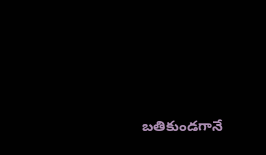బతికుండగానే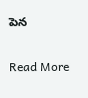పెన

Read More